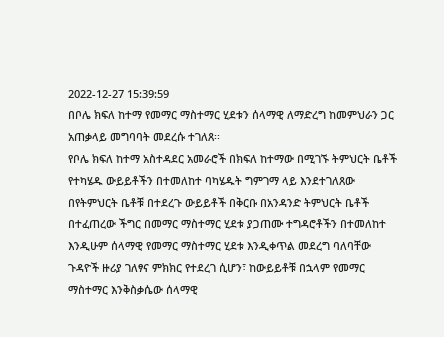2022-12-27 15:39:59
በቦሌ ክፍለ ከተማ የመማር ማስተማር ሂደቱን ሰላማዊ ለማድረግ ከመምህራን ጋር አጠቃላይ መግባባት መደረሱ ተገለጸ፡፡
የቦሌ ክፍለ ከተማ አስተዳደር አመራሮች በክፍለ ከተማው በሚገኙ ትምህርት ቤቶች የተካሄዱ ውይይቶችን በተመለከተ ባካሄዱት ግምገማ ላይ እንደተገለጸው በየትምህርት ቤቶቹ በተደረጉ ውይይቶች በቅርቡ በአንዳንድ ትምህርት ቤቶች በተፈጠረው ችግር በመማር ማስተማር ሂደቱ ያጋጠሙ ተግዳሮቶችን በተመለከተ እንዲሁም ሰላማዊ የመማር ማስተማር ሂደቱ እንዲቀጥል መደረግ ባለባቸው ጉዳዮች ዙሪያ ገለፃና ምክክር የተደረገ ሲሆን፣ ከውይይቶቹ በኋላም የመማር ማስተማር እንቅስቃሴው ሰላማዊ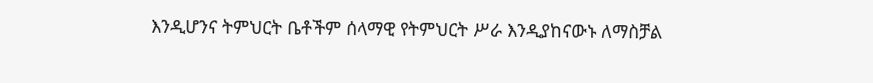እንዲሆንና ትምህርት ቤቶችም ሰላማዊ የትምህርት ሥራ እንዲያከናውኑ ለማስቻል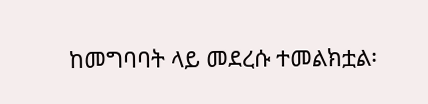ከመግባባት ላይ መደረሱ ተመልክቷል፡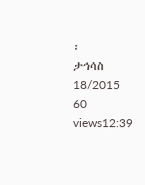፡
ታኅሳስ 18/2015
60 views12:39